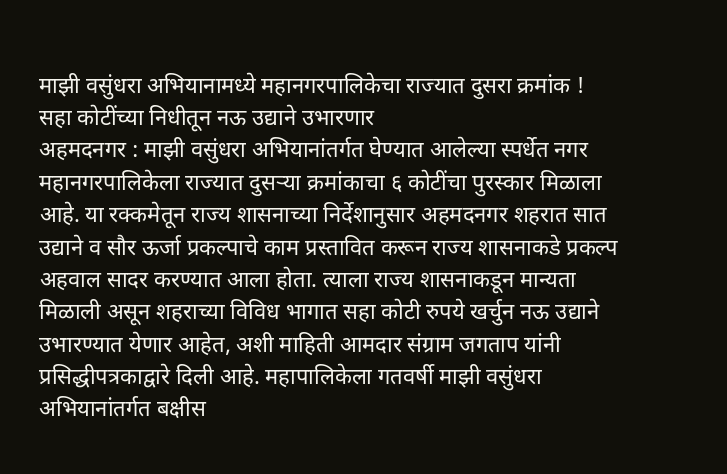माझी वसुंधरा अभियानामध्ये महानगरपालिकेचा राज्यात दुसरा क्रमांक !
सहा कोटींच्या निधीतून नऊ उद्याने उभारणार
अहमदनगर : माझी वसुंधरा अभियानांतर्गत घेण्यात आलेल्या स्पर्धेत नगर महानगरपालिकेला राज्यात दुसऱ्या क्रमांकाचा ६ कोटींचा पुरस्कार मिळाला आहे. या रक्कमेतून राज्य शासनाच्या निर्देशानुसार अहमदनगर शहरात सात उद्याने व सौर ऊर्जा प्रकल्पाचे काम प्रस्तावित करून राज्य शासनाकडे प्रकल्प अहवाल सादर करण्यात आला होता. त्याला राज्य शासनाकडून मान्यता मिळाली असून शहराच्या विविध भागात सहा कोटी रुपये खर्चुन नऊ उद्याने उभारण्यात येणार आहेत, अशी माहिती आमदार संग्राम जगताप यांनी प्रसिद्धीपत्रकाद्वारे दिली आहे. महापालिकेला गतवर्षी माझी वसुंधरा अभियानांतर्गत बक्षीस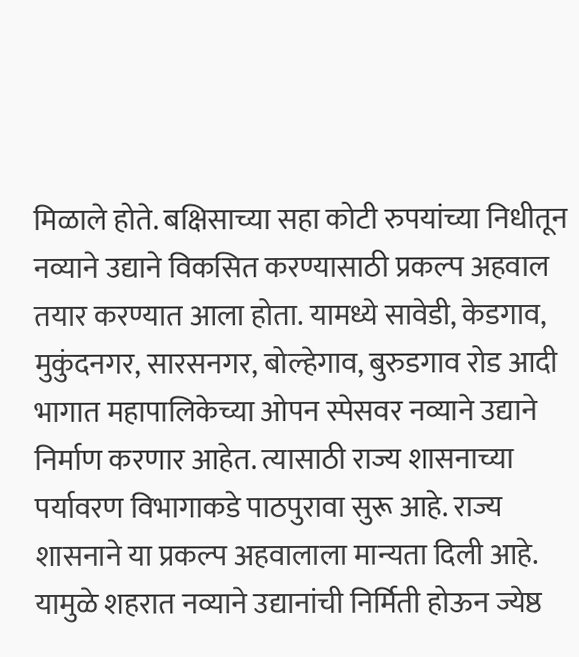मिळाले होते. बक्षिसाच्या सहा कोटी रुपयांच्या निधीतून नव्याने उद्याने विकसित करण्यासाठी प्रकल्प अहवाल तयार करण्यात आला होता. यामध्ये सावेडी, केडगाव, मुकुंदनगर, सारसनगर, बोल्हेगाव, बुरुडगाव रोड आदी भागात महापालिकेच्या ओपन स्पेसवर नव्याने उद्याने निर्माण करणार आहेत. त्यासाठी राज्य शासनाच्या पर्यावरण विभागाकडे पाठपुरावा सुरू आहे. राज्य शासनाने या प्रकल्प अहवालाला मान्यता दिली आहे. यामुळे शहरात नव्याने उद्यानांची निर्मिती होऊन ज्येष्ठ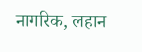नागरिक, लहान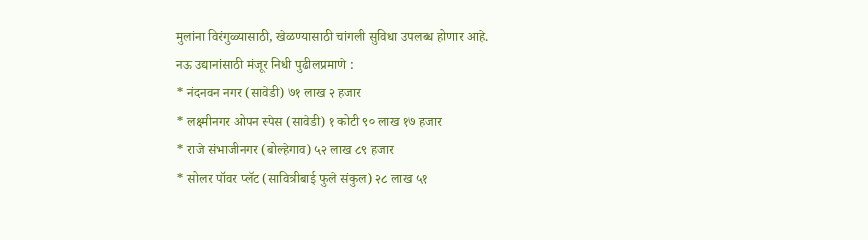मुलांना विरंगुळ्यासाठी, खेळण्यासाठी चांगली सुविधा उपलब्ध होणार आहे.
नऊ उद्यानांसाठी मंजूर निधी पुढीलप्रमाणे :
* नंदनवन नगर (सावेडी) ७१ लाख २ हजार
* लक्ष्मीनगर ओपन स्पेस (सावेडी) १ कोटी ९० लाख १७ हजार
* राजे संभाजीनगर (बोल्हेगाव) ५२ लाख ८९ हजार
* सोलर पॉवर प्लॅट (सावित्रीबाई फुले संकुल) २८ लाख ५१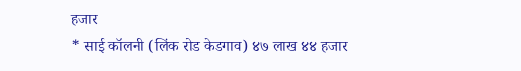हजार
* साई कॉलनी (लिंक रोड केडगाव) ४७ लाख ४४ हजार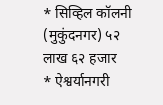* सिव्हिल कॉलनी (मुकुंदनगर) ५२ लाख ६२ हजार
* ऐश्वर्यानगरी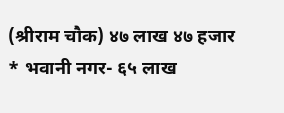(श्रीराम चौक) ४७ लाख ४७ हजार
* भवानी नगर- ६५ लाख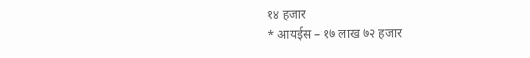१४ हजार
* आयईस – १७ लाख ७२ हजार